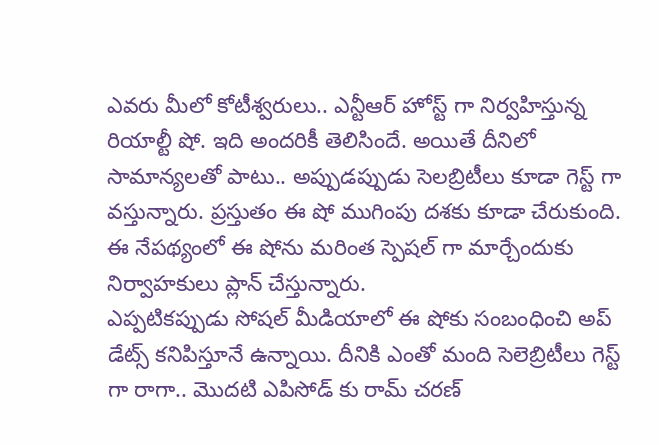ఎవరు మీలో కోటీశ్వరులు.. ఎన్టీఆర్ హోస్ట్ గా నిర్వహిస్తున్న రియాల్టీ షో. ఇది అందరికీ తెలిసిందే. అయితే దీనిలో సామాన్యలతో పాటు.. అప్పుడప్పుడు సెలబ్రిటీలు కూడా గెస్ట్ గా వస్తున్నారు. ప్రస్తుతం ఈ షో ముగింపు దశకు కూడా చేరుకుంది. ఈ నేపథ్యంలో ఈ షోను మరింత స్పెషల్ గా మార్చేందుకు నిర్వాహకులు ప్లాన్ చేస్తున్నారు.
ఎప్పటికప్పుడు సోషల్ మీడియాలో ఈ షోకు సంబంధించి అప్ డేట్స్ కనిపిస్తూనే ఉన్నాయి. దీనికి ఎంతో మంది సెలెబ్రిటీలు గెస్ట్ గా రాగా.. మొదటి ఎపిసోడ్ కు రామ్ చరణ్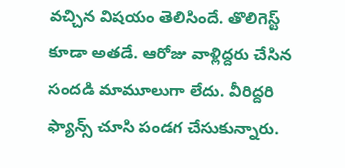వచ్చిన విషయం తెలిసిందే. తొలిగెస్ట్ కూడా అతడే. ఆరోజు వాళ్లిద్దరు చేసిన సందడి మామూలుగా లేదు. వీరిద్దరి ఫ్యాన్స్ చూసి పండగ చేసుకున్నారు.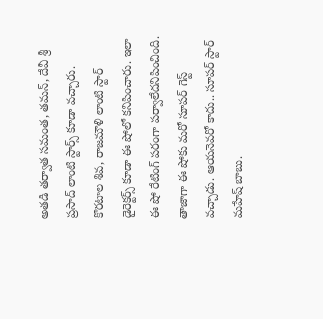అతడి తర్వాత సమంత, తమన్, దేవీ శ్రీ ప్రసాద్ లాంటి స్టార్స్ కూడా వచ్చారు.
కొరటాల శివ, రాజమౌళి లాంటి స్టార్ డైరెక్టర్స్ కూడా ఈ షోలో కనిపించారు. ఇలా ఈ షో రేటింగ్ పరంగా పర్వాలేదనిపించింది. తాజాగా ఈ షోకు మరో సూపర్ గెస్ట్ వచ్చాడు. ఆయనెవరో కాదు.. సూపర్ స్టార్ మహేష్ బాబు.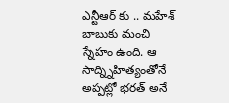ఎన్టీఆర్ కు .. మహేశ్ బాబుకు మంచి స్నేహం ఉంది. ఆ సాద్న్నిహిత్యంతోనే అప్పట్లో భరత్ అనే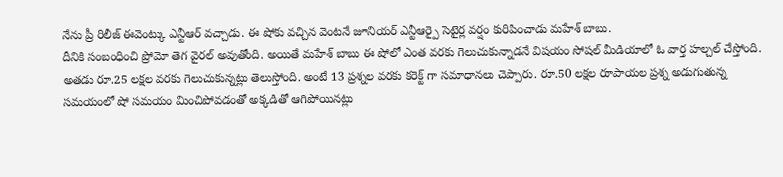నేను ప్రీ రిలీజ్ ఈవెంట్కు ఎన్టీఆర్ వచ్చాడు. ఈ షోకు వచ్చిన వెంటనే జూనియర్ ఎన్టీఆర్పై సెటైర్ల వర్షం కురిపించాడు మహేశ్ బాబు.
దీనికి సంబంధించి ప్రోమో తెగ వైరల్ అవుతోంది. అయితే మహేశ్ బాబు ఈ షోలో ఎంత వరకు గెలుచుకున్నాడనే విషయం సోషల్ మీడియాలో ఓ వార్త హల్చల్ చేస్తోంది. అతడు రూ.25 లక్షల వరకు గెలుచుకున్నట్లు తెలుస్తోంది. అంటే 13 ప్రశ్నల వరకు కరెక్ట్ గా సమాధానలు చెప్పారు. రూ.50 లక్షల రూపాయల ప్రశ్న అడుగుతున్న సమయంలో షో సమయం మించిపోవడంతో అక్కడితో ఆగిపోయినట్లు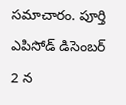సమాచారం. పూర్తి ఎపిసోడ్ డిసెంబర్ 2 న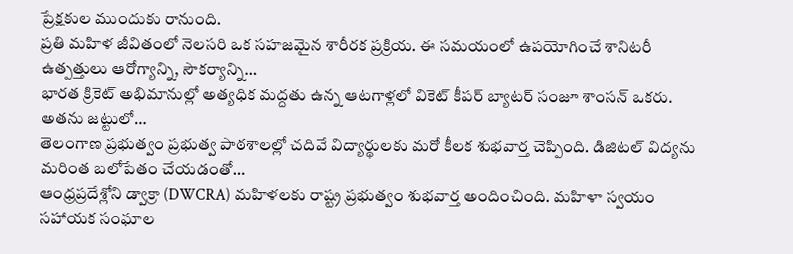ప్రేక్షకుల ముందుకు రానుంది.
ప్రతి మహిళ జీవితంలో నెలసరి ఒక సహజమైన శారీరక ప్రక్రియ. ఈ సమయంలో ఉపయోగించే శానిటరీ ఉత్పత్తులు ఆరోగ్యాన్ని, సౌకర్యాన్ని…
భారత క్రికెట్ అభిమానుల్లో అత్యధిక మద్దతు ఉన్న ఆటగాళ్లలో వికెట్ కీపర్ బ్యాటర్ సంజూ శాంసన్ ఒకరు. అతను జట్టులో…
తెలంగాణ ప్రభుత్వం ప్రభుత్వ పాఠశాలల్లో చదివే విద్యార్థులకు మరో కీలక శుభవార్త చెప్పింది. డిజిటల్ విద్యను మరింత బలోపేతం చేయడంతో…
ఆంధ్రప్రదేశ్లోని డ్వాక్రా (DWCRA) మహిళలకు రాష్ట్ర ప్రభుత్వం శుభవార్త అందించింది. మహిళా స్వయం సహాయక సంఘాల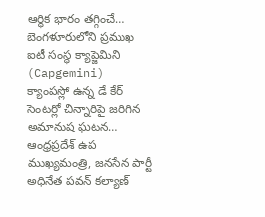ఆర్థిక భారం తగ్గించే…
బెంగళూరులోని ప్రముఖ ఐటీ సంస్థ క్యాప్జెమిని (Capgemini) క్యాంపస్లో ఉన్న డే కేర్ సెంటర్లో చిన్నారిపై జరిగిన అమానుష ఘటన…
ఆంధ్రప్రదేశ్ ఉప ముఖ్యమంత్రి, జనసేన పార్టీ అధినేత పవన్ కల్యాణ్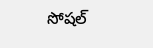సోషల్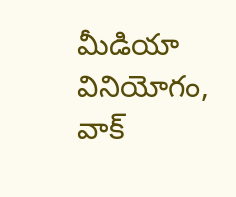మీడియా వినియోగం, వాక్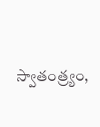స్వాతంత్ర్యం,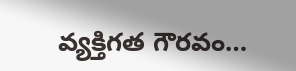వ్యక్తిగత గౌరవం…